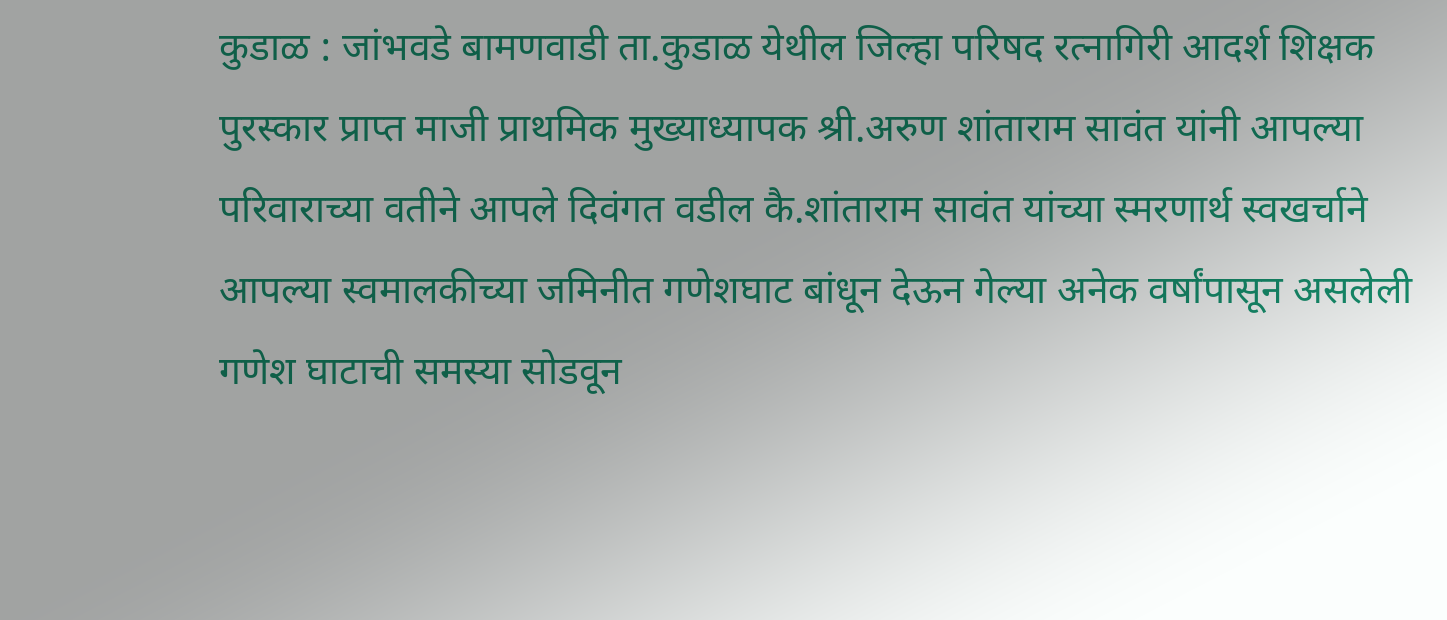कुडाळ : जांभवडे बामणवाडी ता.कुडाळ येथील जिल्हा परिषद रत्नागिरी आदर्श शिक्षक पुरस्कार प्राप्त माजी प्राथमिक मुख्याध्यापक श्री.अरुण शांताराम सावंत यांनी आपल्या परिवाराच्या वतीने आपले दिवंगत वडील कै.शांताराम सावंत यांच्या स्मरणार्थ स्वखर्चाने आपल्या स्वमालकीच्या जमिनीत गणेशघाट बांधून देऊन गेल्या अनेक वर्षांपासून असलेली गणेश घाटाची समस्या सोडवून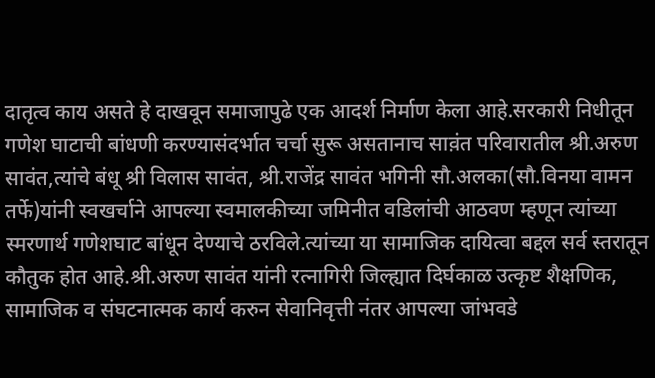दातृत्व काय असते हे दाखवून समाजापुढे एक आदर्श निर्माण केला आहे.सरकारी निधीतून गणेश घाटाची बांधणी करण्यासंदर्भात चर्चा सुरू असतानाच साव़ंत परिवारातील श्री.अरुण सावंत,त्यांचे बंधू श्री विलास सावंत, श्री.राजेंद्र सावंत भगिनी सौ.अलका(सौ.विनया वामन तर्फे)यांनी स्वखर्चाने आपल्या स्वमालकीच्या जमिनीत वडिलांची आठवण म्हणून त्यांच्या स्मरणार्थ गणेशघाट बांधून देण्याचे ठरविले.त्यांच्या या सामाजिक दायित्वा बद्दल सर्व स्तरातून कौतुक होत आहे.श्री.अरुण सावंत यांनी रत्नागिरी जिल्ह्यात दिर्घकाळ उत्कृष्ट शैक्षणिक, सामाजिक व संघटनात्मक कार्य करुन सेवानिवृत्ती नंतर आपल्या जांभवडे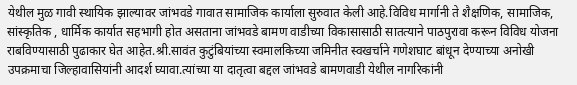येथील मुळ गावी स्थायिक झाल्यावर जांभवडे गावात सामाजिक कार्याला सुरुवात केली आहे.विविध मार्गानी ते शैक्षणिक, सामाजिक, सांस्कृतिक , धार्मिक कार्यात सहभागी होत असताना जांभवडे बामण वाडीच्या विकासासाठी सातत्याने पाठपुरावा करून विविध योजना राबविण्यासाठी पुढाकार घेत आहेत.श्री.सावंत कुटुंबियांच्या स्वमालकिच्या जमिनीत स्वखर्चाने गणेशघाट बांधून देण्याच्या अनोखी उपक्रमाचा जिल्हावासियांनी आदर्श घ्यावा.त्यांच्या या दातृत्वा बद्दल जांभवडे बामणवाडी येथील नागरिकांनी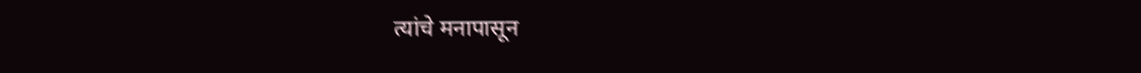त्यांचे मनापासून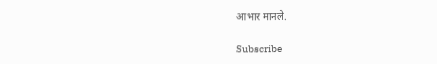आभार मानले.

Subscribe